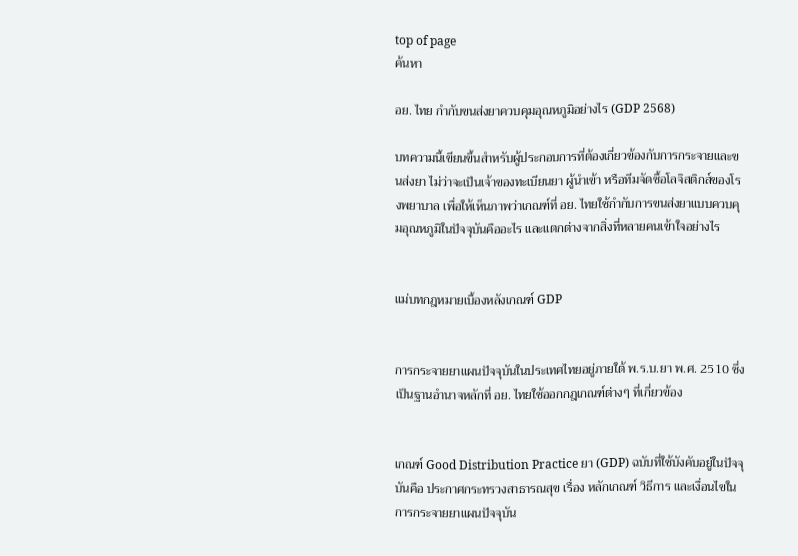top of page
ค้นหา

อย. ไทย กำกับขนส่งยาควบคุมอุณหภูมิอย่างไร (GDP 2568)

บทความนี้เขียนขึ้นสำหรับผู้ประกอบการที่ต้องเกี่ยวข้องกับการกระจายและขนส่งยา ไม่ว่าจะเป็นเจ้าของทะเบียนยา ผู้นำเข้า หรือทีมจัดซื้อโลจิสติกส์ของโรงพยาบาล เพื่อให้เห็นภาพว่าเกณฑ์ที่ อย. ไทยใช้กำกับการขนส่งยาแบบควบคุมอุณหภูมิในปัจจุบันคืออะไร และแตกต่างจากสิ่งที่หลายคนเข้าใจอย่างไร


แม่บทกฎหมายเบื้องหลังเกณฑ์ GDP


การกระจายยาแผนปัจจุบันในประเทศไทยอยู่ภายใต้ พ.ร.บ.ยา พ.ศ. 2510 ซึ่งเป็นฐานอำนาจหลักที่ อย. ไทยใช้ออกกฎเกณฑ์ต่างๆ ที่เกี่ยวข้อง


เกณฑ์ Good Distribution Practice ยา (GDP) ฉบับที่ใช้บังคับอยู่ในปัจจุบันคือ ประกาศกระทรวงสาธารณสุข เรื่อง หลักเกณฑ์ วิธีการ และเงื่อนไขในการกระจายยาแผนปัจจุบัน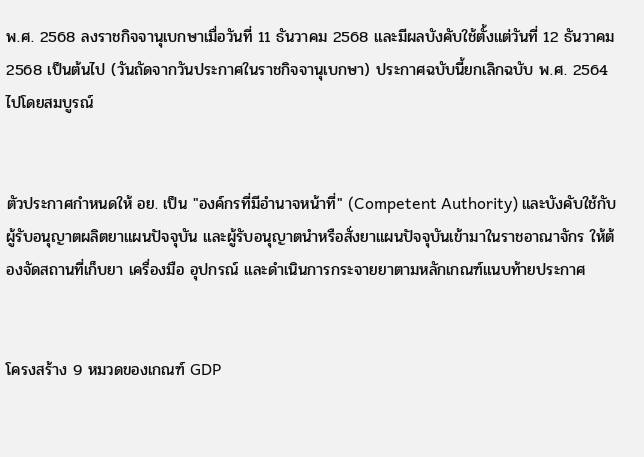พ.ศ. 2568 ลงราชกิจจานุเบกษาเมื่อวันที่ 11 ธันวาคม 2568 และมีผลบังคับใช้ตั้งแต่วันที่ 12 ธันวาคม 2568 เป็นต้นไป (วันถัดจากวันประกาศในราชกิจจานุเบกษา) ประกาศฉบับนี้ยกเลิกฉบับ พ.ศ. 2564 ไปโดยสมบูรณ์


ตัวประกาศกำหนดให้ อย. เป็น "องค์กรที่มีอำนาจหน้าที่" (Competent Authority) และบังคับใช้กับผู้รับอนุญาตผลิตยาแผนปัจจุบัน และผู้รับอนุญาตนำหรือสั่งยาแผนปัจจุบันเข้ามาในราชอาณาจักร ให้ต้องจัดสถานที่เก็บยา เครื่องมือ อุปกรณ์ และดำเนินการกระจายยาตามหลักเกณฑ์แนบท้ายประกาศ


โครงสร้าง 9 หมวดของเกณฑ์ GDP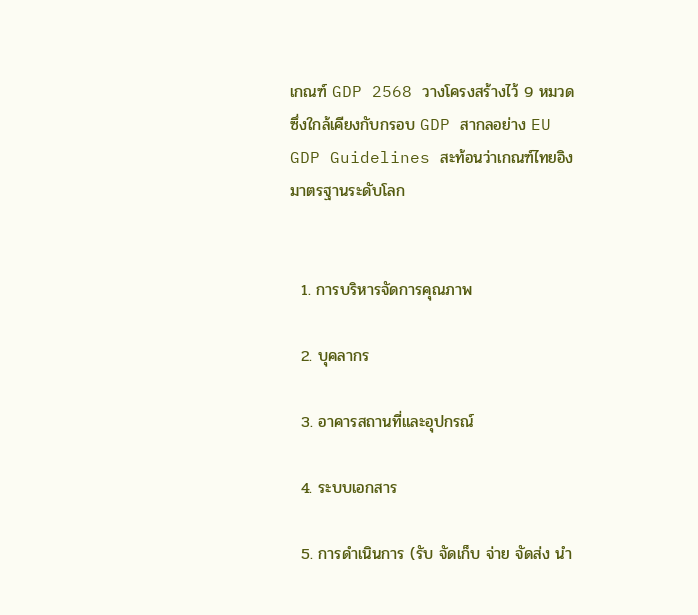เกณฑ์ GDP 2568 วางโครงสร้างไว้ 9 หมวด ซึ่งใกล้เคียงกับกรอบ GDP สากลอย่าง EU GDP Guidelines สะท้อนว่าเกณฑ์ไทยอิงมาตรฐานระดับโลก


  1. การบริหารจัดการคุณภาพ

  2. บุคลากร

  3. อาคารสถานที่และอุปกรณ์

  4. ระบบเอกสาร

  5. การดำเนินการ (รับ จัดเก็บ จ่าย จัดส่ง นำ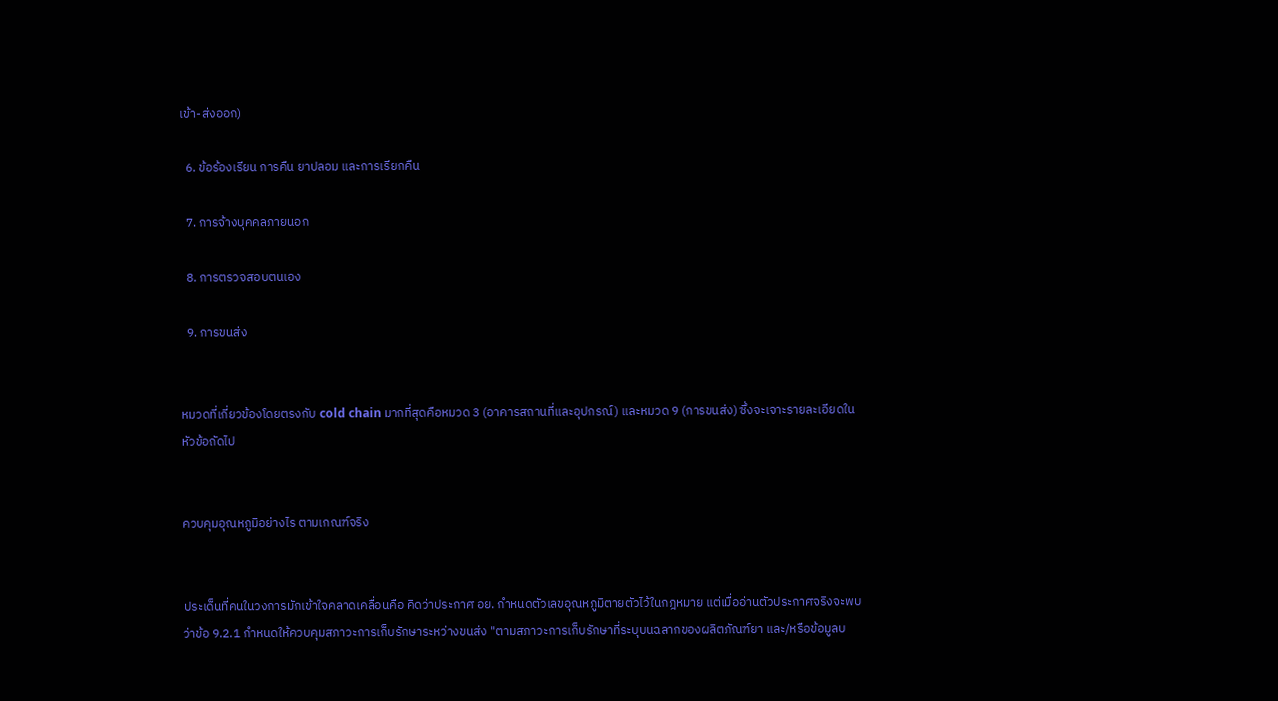เข้า-ส่งออก)

  6. ข้อร้องเรียน การคืน ยาปลอม และการเรียกคืน

  7. การจ้างบุคคลภายนอก

  8. การตรวจสอบตนเอง

  9. การขนส่ง


หมวดที่เกี่ยวข้องโดยตรงกับ cold chain มากที่สุดคือหมวด 3 (อาคารสถานที่และอุปกรณ์) และหมวด 9 (การขนส่ง) ซึ่งจะเจาะรายละเอียดในหัวข้อถัดไป


ควบคุมอุณหภูมิอย่างไร ตามเกณฑ์จริง


ประเด็นที่คนในวงการมักเข้าใจคลาดเคลื่อนคือ คิดว่าประกาศ อย. กำหนดตัวเลขอุณหภูมิตายตัวไว้ในกฎหมาย แต่เมื่ออ่านตัวประกาศจริงจะพบว่าข้อ 9.2.1 กำหนดให้ควบคุมสภาวะการเก็บรักษาระหว่างขนส่ง "ตามสภาวะการเก็บรักษาที่ระบุบนฉลากของผลิตภัณฑ์ยา และ/หรือข้อมูลบ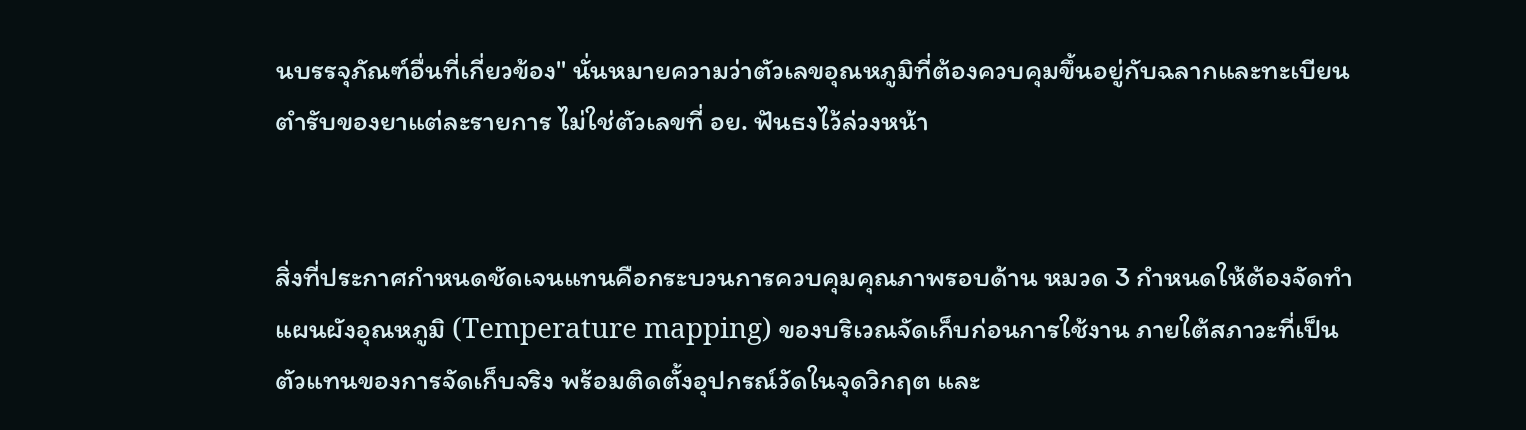นบรรจุภัณฑ์อื่นที่เกี่ยวข้อง" นั่นหมายความว่าตัวเลขอุณหภูมิที่ต้องควบคุมขึ้นอยู่กับฉลากและทะเบียนตำรับของยาแต่ละรายการ ไม่ใช่ตัวเลขที่ อย. ฟันธงไว้ล่วงหน้า


สิ่งที่ประกาศกำหนดชัดเจนแทนคือกระบวนการควบคุมคุณภาพรอบด้าน หมวด 3 กำหนดให้ต้องจัดทำแผนผังอุณหภูมิ (Temperature mapping) ของบริเวณจัดเก็บก่อนการใช้งาน ภายใต้สภาวะที่เป็นตัวแทนของการจัดเก็บจริง พร้อมติดตั้งอุปกรณ์วัดในจุดวิกฤต และ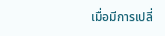เมื่อมีการเปลี่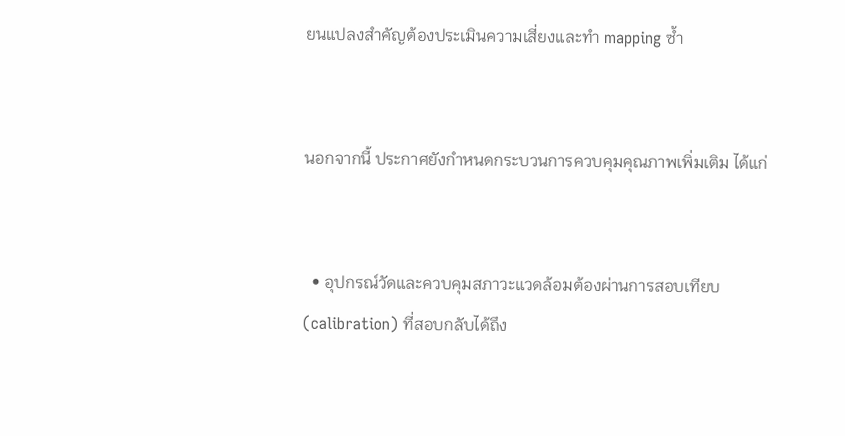ยนแปลงสำคัญต้องประเมินความเสี่ยงและทำ mapping ซ้ำ


นอกจากนี้ ประกาศยังกำหนดกระบวนการควบคุมคุณภาพเพิ่มเติม ได้แก่


  • อุปกรณ์วัดและควบคุมสภาวะแวดล้อมต้องผ่านการสอบเทียบ (calibration) ที่สอบกลับได้ถึง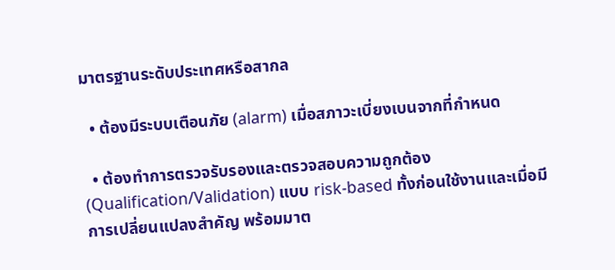มาตรฐานระดับประเทศหรือสากล

  • ต้องมีระบบเตือนภัย (alarm) เมื่อสภาวะเบี่ยงเบนจากที่กำหนด

  • ต้องทำการตรวจรับรองและตรวจสอบความถูกต้อง (Qualification/Validation) แบบ risk-based ทั้งก่อนใช้งานและเมื่อมีการเปลี่ยนแปลงสำคัญ พร้อมมาต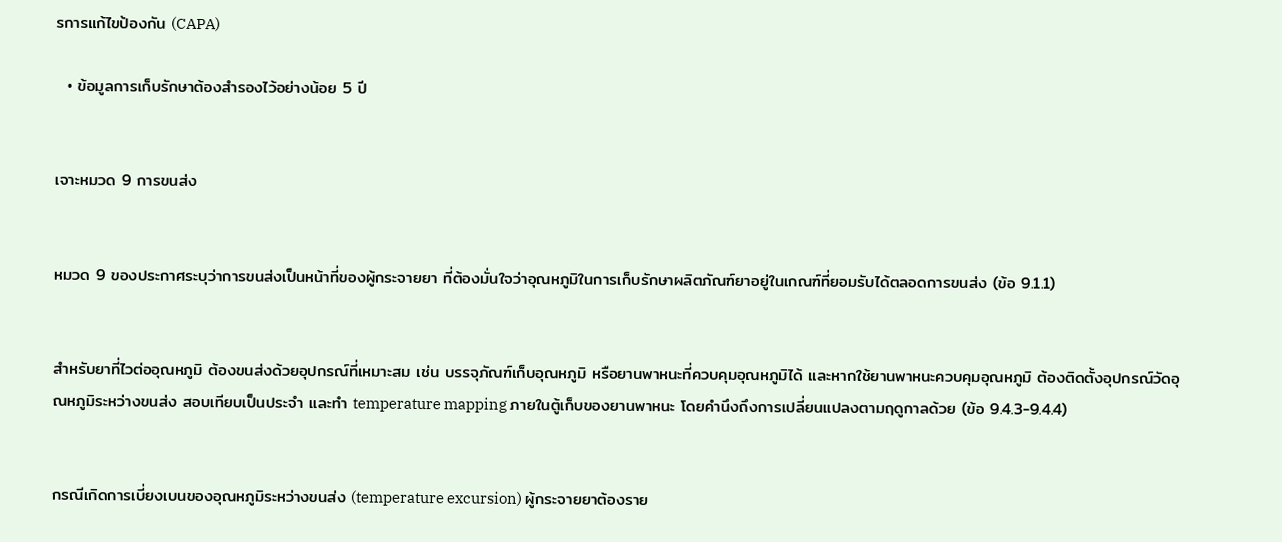รการแก้ไขป้องกัน (CAPA)

  • ข้อมูลการเก็บรักษาต้องสำรองไว้อย่างน้อย 5 ปี


เจาะหมวด 9 การขนส่ง


หมวด 9 ของประกาศระบุว่าการขนส่งเป็นหน้าที่ของผู้กระจายยา ที่ต้องมั่นใจว่าอุณหภูมิในการเก็บรักษาผลิตภัณฑ์ยาอยู่ในเกณฑ์ที่ยอมรับได้ตลอดการขนส่ง (ข้อ 9.1.1)


สำหรับยาที่ไวต่ออุณหภูมิ ต้องขนส่งด้วยอุปกรณ์ที่เหมาะสม เช่น บรรจุภัณฑ์เก็บอุณหภูมิ หรือยานพาหนะที่ควบคุมอุณหภูมิได้ และหากใช้ยานพาหนะควบคุมอุณหภูมิ ต้องติดตั้งอุปกรณ์วัดอุณหภูมิระหว่างขนส่ง สอบเทียบเป็นประจำ และทำ temperature mapping ภายในตู้เก็บของยานพาหนะ โดยคำนึงถึงการเปลี่ยนแปลงตามฤดูกาลด้วย (ข้อ 9.4.3-9.4.4)


กรณีเกิดการเบี่ยงเบนของอุณหภูมิระหว่างขนส่ง (temperature excursion) ผู้กระจายยาต้องราย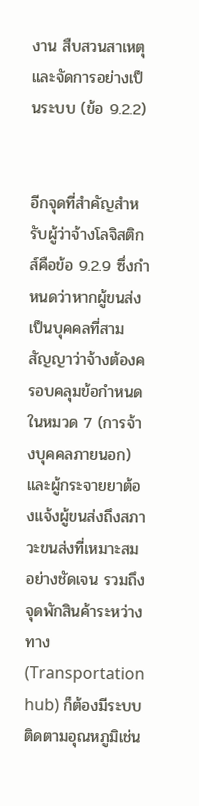งาน สืบสวนสาเหตุ และจัดการอย่างเป็นระบบ (ข้อ 9.2.2)


อีกจุดที่สำคัญสำหรับผู้ว่าจ้างโลจิสติกส์คือข้อ 9.2.9 ซึ่งกำหนดว่าหากผู้ขนส่งเป็นบุคคลที่สาม สัญญาว่าจ้างต้องครอบคลุมข้อกำหนดในหมวด 7 (การจ้างบุคคลภายนอก) และผู้กระจายยาต้องแจ้งผู้ขนส่งถึงสภาวะขนส่งที่เหมาะสมอย่างชัดเจน รวมถึงจุดพักสินค้าระหว่างทาง (Transportation hub) ก็ต้องมีระบบติดตามอุณหภูมิเช่น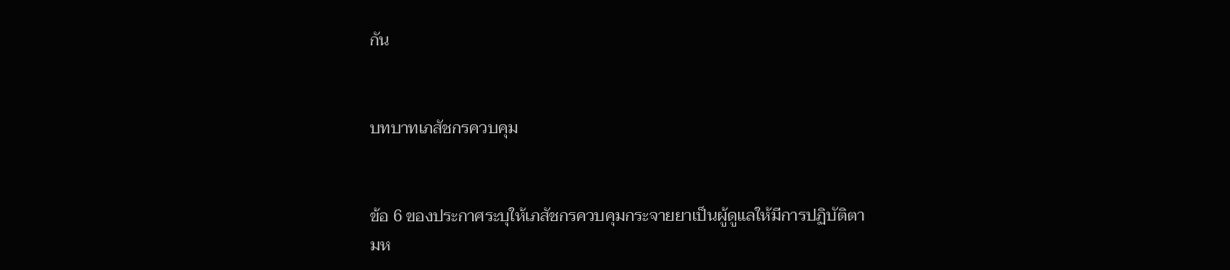กัน


บทบาทเภสัชกรควบคุม


ข้อ 6 ของประกาศระบุให้เภสัชกรควบคุมกระจายยาเป็นผู้ดูแลให้มีการปฏิบัติตามห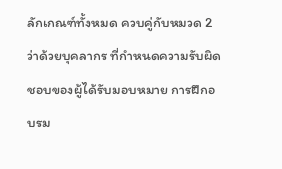ลักเกณฑ์ทั้งหมด ควบคู่กับหมวด 2 ว่าด้วยบุคลากร ที่กำหนดความรับผิดชอบของผู้ได้รับมอบหมาย การฝึกอบรม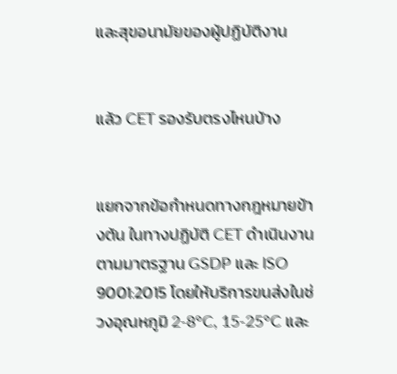และสุขอนามัยของผู้ปฏิบัติงาน


แล้ว CET รองรับตรงไหนบ้าง


แยกจากข้อกำหนดทางกฎหมายข้างต้น ในทางปฏิบัติ CET ดำเนินงานตามมาตรฐาน GSDP และ ISO 9001:2015 โดยให้บริการขนส่งในช่วงอุณหภูมิ 2-8°C, 15-25°C และ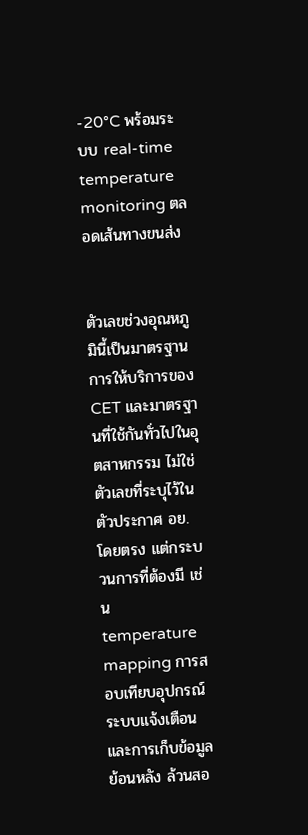-20°C พร้อมระบบ real-time temperature monitoring ตลอดเส้นทางขนส่ง


ตัวเลขช่วงอุณหภูมินี้เป็นมาตรฐานการให้บริการของ CET และมาตรฐานที่ใช้กันทั่วไปในอุตสาหกรรม ไม่ใช่ตัวเลขที่ระบุไว้ในตัวประกาศ อย. โดยตรง แต่กระบวนการที่ต้องมี เช่น temperature mapping การสอบเทียบอุปกรณ์ ระบบแจ้งเตือน และการเก็บข้อมูลย้อนหลัง ล้วนสอ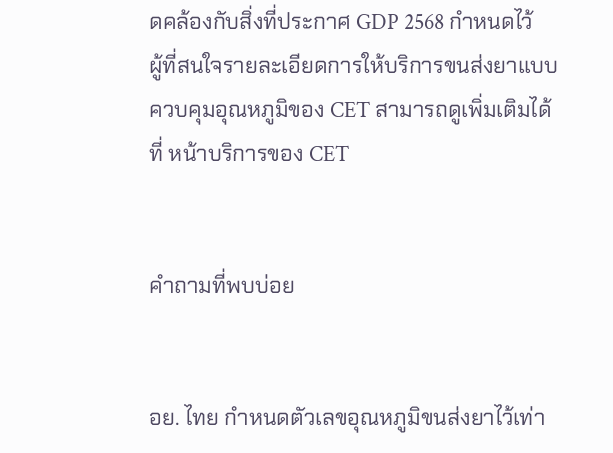ดคล้องกับสิ่งที่ประกาศ GDP 2568 กำหนดไว้ ผู้ที่สนใจรายละเอียดการให้บริการขนส่งยาแบบควบคุมอุณหภูมิของ CET สามารถดูเพิ่มเติมได้ที่ หน้าบริการของ CET


คำถามที่พบบ่อย


อย. ไทย กำหนดตัวเลขอุณหภูมิขนส่งยาไว้เท่า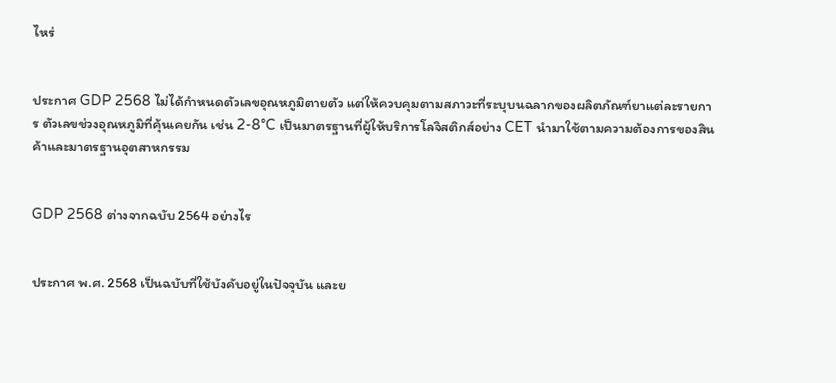ไหร่


ประกาศ GDP 2568 ไม่ได้กำหนดตัวเลขอุณหภูมิตายตัว แต่ให้ควบคุมตามสภาวะที่ระบุบนฉลากของผลิตภัณฑ์ยาแต่ละรายการ ตัวเลขช่วงอุณหภูมิที่คุ้นเคยกัน เช่น 2-8°C เป็นมาตรฐานที่ผู้ให้บริการโลจิสติกส์อย่าง CET นำมาใช้ตามความต้องการของสินค้าและมาตรฐานอุตสาหกรรม


GDP 2568 ต่างจากฉบับ 2564 อย่างไร


ประกาศ พ.ศ. 2568 เป็นฉบับที่ใช้บังคับอยู่ในปัจจุบัน และย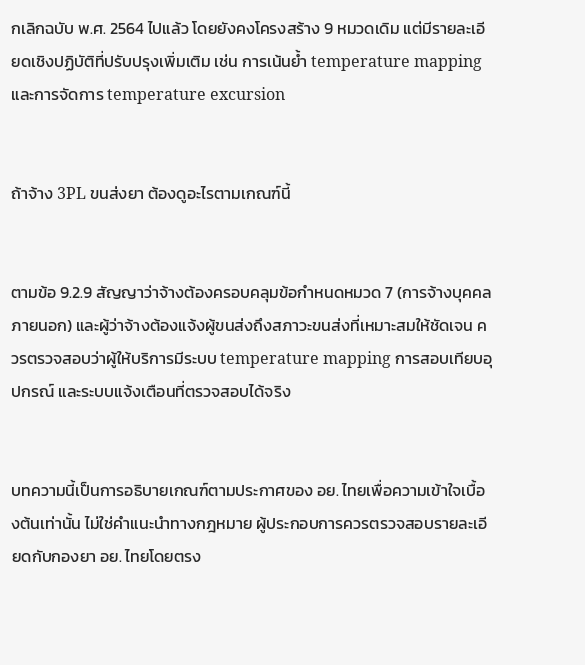กเลิกฉบับ พ.ศ. 2564 ไปแล้ว โดยยังคงโครงสร้าง 9 หมวดเดิม แต่มีรายละเอียดเชิงปฏิบัติที่ปรับปรุงเพิ่มเติม เช่น การเน้นย้ำ temperature mapping และการจัดการ temperature excursion


ถ้าจ้าง 3PL ขนส่งยา ต้องดูอะไรตามเกณฑ์นี้


ตามข้อ 9.2.9 สัญญาว่าจ้างต้องครอบคลุมข้อกำหนดหมวด 7 (การจ้างบุคคลภายนอก) และผู้ว่าจ้างต้องแจ้งผู้ขนส่งถึงสภาวะขนส่งที่เหมาะสมให้ชัดเจน ควรตรวจสอบว่าผู้ให้บริการมีระบบ temperature mapping การสอบเทียบอุปกรณ์ และระบบแจ้งเตือนที่ตรวจสอบได้จริง


บทความนี้เป็นการอธิบายเกณฑ์ตามประกาศของ อย. ไทยเพื่อความเข้าใจเบื้องต้นเท่านั้น ไม่ใช่คำแนะนำทางกฎหมาย ผู้ประกอบการควรตรวจสอบรายละเอียดกับกองยา อย. ไทยโดยตรง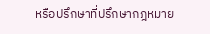หรือปรึกษาที่ปรึกษากฎหมาย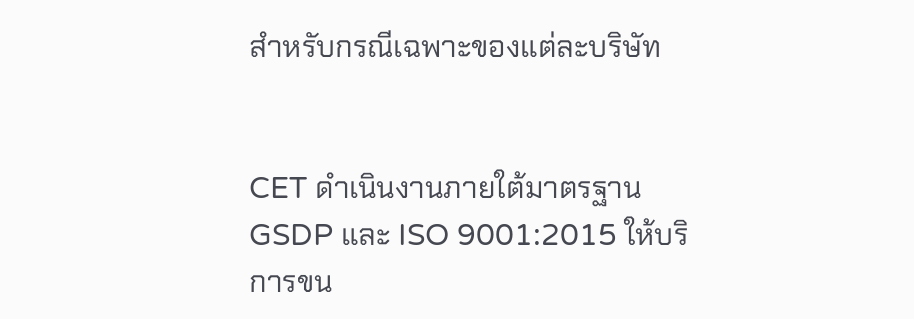สำหรับกรณีเฉพาะของแต่ละบริษัท


CET ดำเนินงานภายใต้มาตรฐาน GSDP และ ISO 9001:2015 ให้บริการขน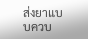ส่งยาแบบควบ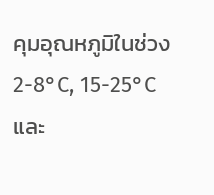คุมอุณหภูมิในช่วง 2-8°C, 15-25°C และ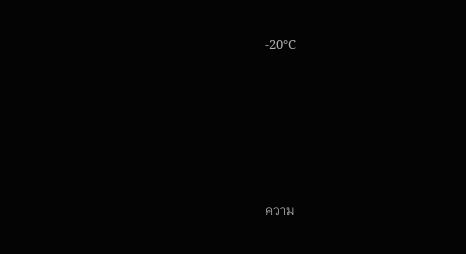-20°C







ความ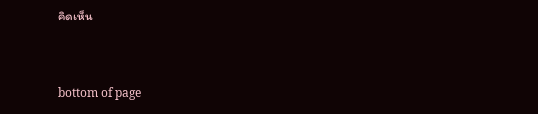คิดเห็น


bottom of page